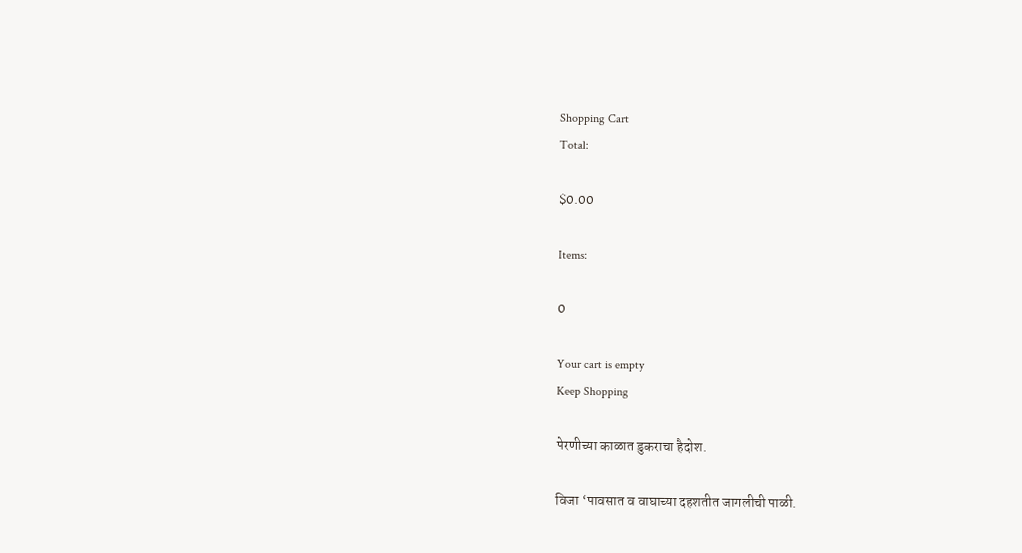Shopping Cart
Total:

$0.00

Items:

0

Your cart is empty
Keep Shopping

पेरणीच्या काळात डुकराचा हैदोश.

विजा ‘पावसात व वाघाच्या दहशतीत जागलीची पाळी.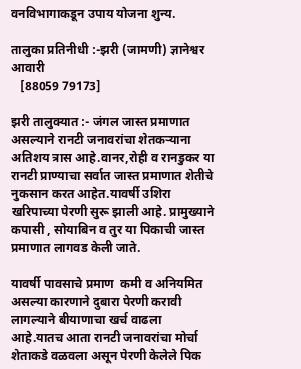वनविभागाकडून उपाय योजना शुन्य.

तालुका प्रतिनीधी :-झरी (जामणी) ज्ञानेश्वर आवारी
   [88059 79173]

झरी तालुक्यात :- जंगल जास्त प्रमाणात असल्याने रानटी जनावरांचा शेतकऱ्याना अतिशय त्रास आहे.वानर,रोही व रानडुकर या रानटी प्राण्याचा सर्वात जास्त प्रमाणात शेतीचे नुकसान करत आहेत.यावर्षी उशिरा खरिपाच्या पेरणी सुरू झाली आहे. प्रामुख्याने  कपासी , सोयाबिन व तुर या पिकाची जास्त प्रमाणात लागवड केली जाते.

यावर्षी पावसाचे प्रमाण  कमी व अनियमित असल्या कारणाने दुबारा पेरणी करावी लागल्याने बीयाणाचा खर्च वाढला आहे.यातच आता रानटी जनावरांचा मोर्चा शेताकडे वळवला असून पेरणी केलेले पिक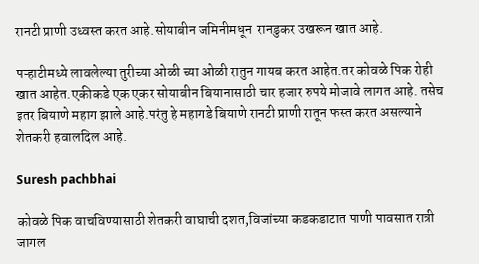रानटी प्राणी उध्वस्त करत आहे.सोयाबीन जमिनीमधून  रानडुकर उखरून खात आहे.

पऱ्हाटीमध्ये लावलेल्या तुरीच्या ओळी च्या ओळी रातुन गायब करत आहेत.तर कोवळे पिक रोही खात आहेत.एकीकडे एक एकर सोयाबीन बियानासाठी चार हजार रुपये मोजावे लागत आहे. तसेच इतर बियाणे महाग झाले आहे.परंतु हे महागडे बियाणे रानटी प्राणी रातून फस्त करत असल्याने शेतकरी हवालदिल आहे.

Suresh pachbhai

कोवळे पिक वाचविण्यासाठी शेतकरी वाघाची दशत,विजांच्या कडकडाटात पाणी पावसात रात्री जागल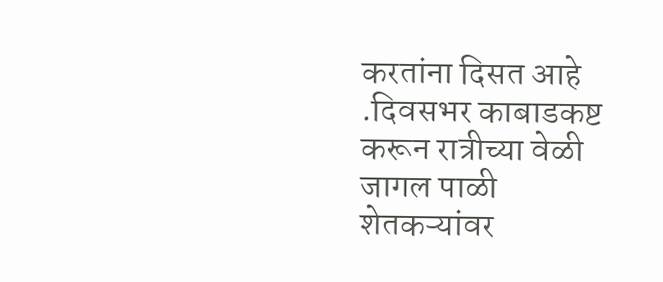करतांना दिसत आहे .दिवसभर काबाडकष्ट करून रात्रीच्या वेळी जागल पाळी शेतकऱ्यांवर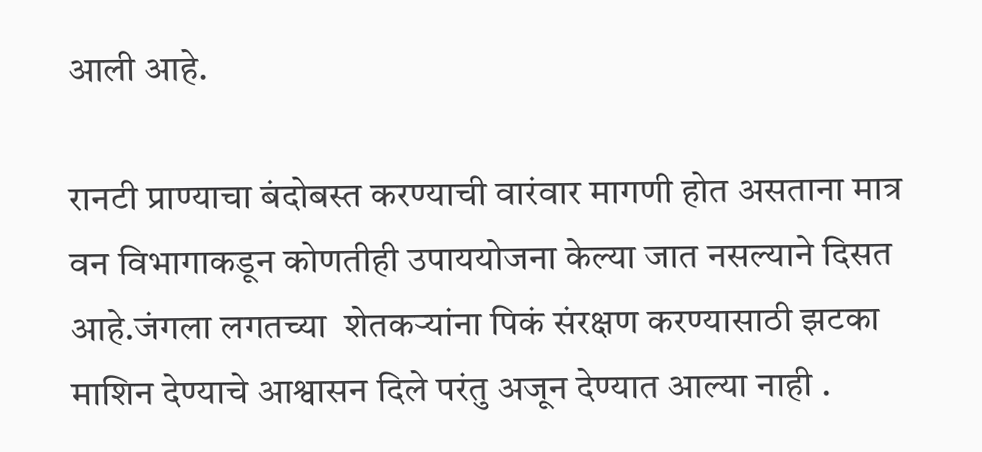आली आहे.

रानटी प्राण्याचा बंदोबस्त करण्याची वारंवार मागणी होत असताना मात्र वन विभागाकडून कोणतीही उपाययोजना केल्या जात नसल्याने दिसत आहे.जंगला लगतच्या  शेतकऱ्यांना पिकं संरक्षण करण्यासाठी झटका माशिन देण्याचे आश्वासन दिले परंतु अजून देण्यात आल्या नाही .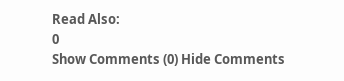Read Also:
0
Show Comments (0) Hide Comments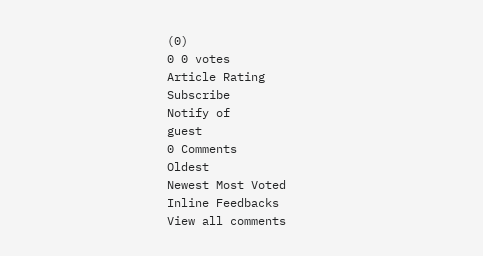(0)
0 0 votes
Article Rating
Subscribe
Notify of
guest
0 Comments
Oldest
Newest Most Voted
Inline Feedbacks
View all comments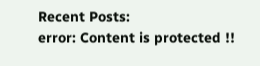Recent Posts:
error: Content is protected !!